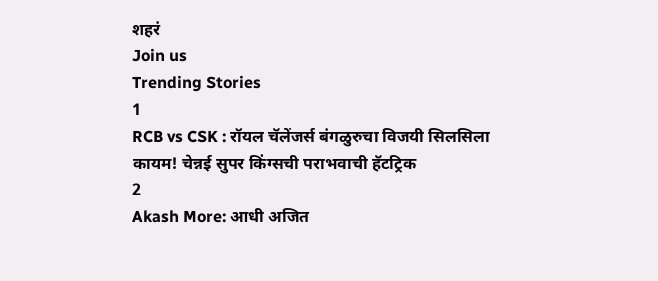शहरं
Join us
Trending Stories
1
RCB vs CSK : रॉयल चॅलेंजर्स बंगळुरुचा विजयी सिलसिला कायम! चेन्नई सुपर किंग्सची पराभवाची हॅटट्रिक
2
Akash More: आधी अजित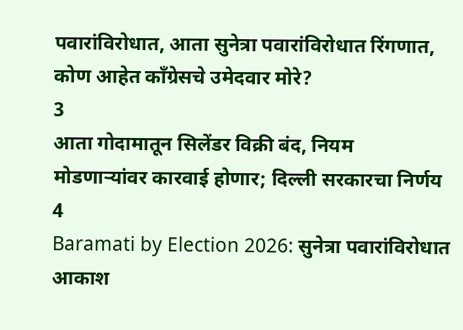पवारांविरोधात, आता सुनेत्रा पवारांविरोधात रिंगणात, कोण आहेत काँग्रेसचे उमेदवार मोरे?
3
आता गोदामातून सिलेंडर विक्री बंद, नियम मोडणाऱ्यांवर कारवाई होणार; दिल्ली सरकारचा निर्णय
4
Baramati by Election 2026: सुनेत्रा पवारांविरोधात आकाश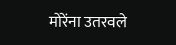मोरेंना उतरवले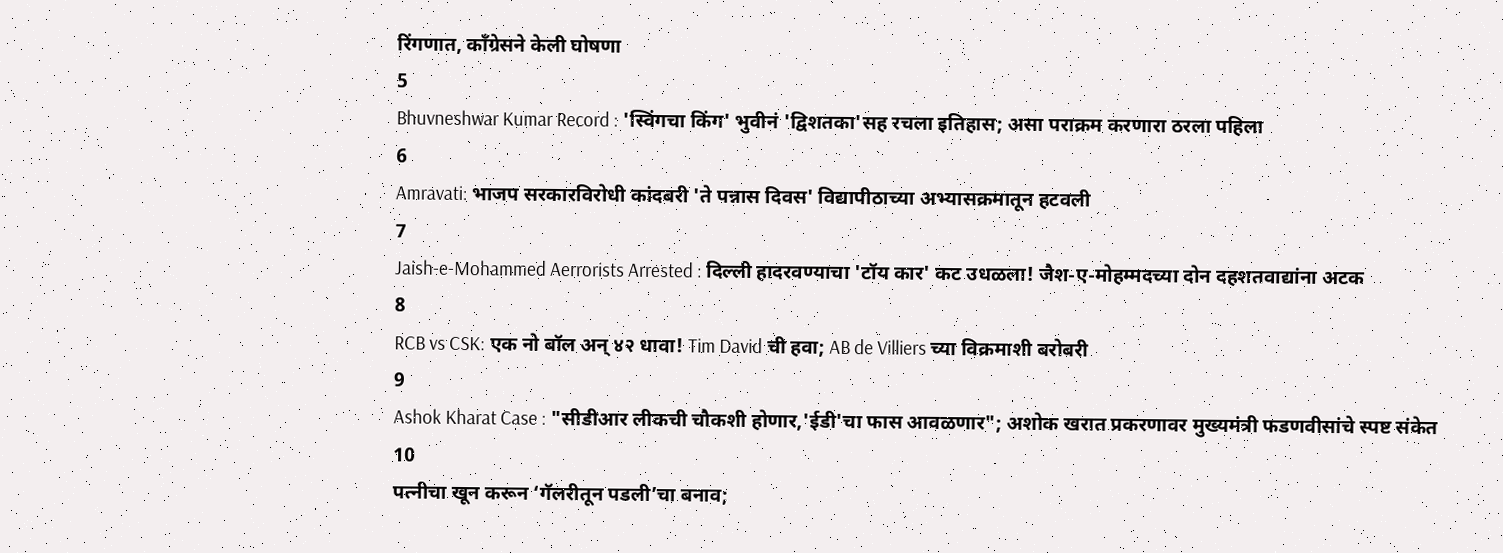रिंगणात, काँग्रेसने केली घोषणा
5
Bhuvneshwar Kumar Record : 'स्विंगचा किंग' भुवीनं 'द्विशतका'सह रचला इतिहास; असा पराक्रम करणारा ठरला पहिला
6
Amravati: भाजप सरकारविरोधी कांदबरी 'ते पन्नास दिवस' विद्यापीठाच्या अभ्यासक्रमातून हटवली
7
Jaish-e-Mohammed Aerrorists Arrested : दिल्ली हादरवण्याचा 'टॉय कार' कट उधळला! जैश-ए-मोहम्मदच्या दोन दहशतवाद्यांना अटक
8
RCB vs CSK: एक नो बॉल अन् ४२ धावा! Tim David ची हवा; AB de Villiers च्या विक्रमाशी बरोबरी
9
Ashok Kharat Case : "सीडीआर लीकची चौकशी होणार,'ईडी'चा फास आवळणार"; अशोक खरात प्रकरणावर मुख्यमंत्री फडणवीसांचे स्पष्ट संकेत
10
पत्नीचा खून करून ‘गॅलरीतून पडली’चा बनाव;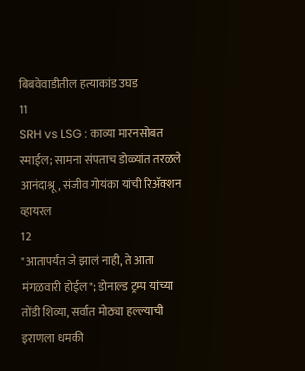बिबवेवाडीतील हत्याकांड उघड
11
SRH vs LSG : काव्या मारनसोबत स्माईल; सामना संपताच डोळ्यांत तरळले आनंदाश्रू, संजीव गोयंका यांची रिॲक्शन व्हायरल
12
"आतापर्यंत जे झालं नाही, ते आता मंगळवारी होईल"; डोनाल्ड ट्रम्प यांच्या तोंडी शिव्या, सर्वात मोठ्या हल्ल्याची इराणला धमकी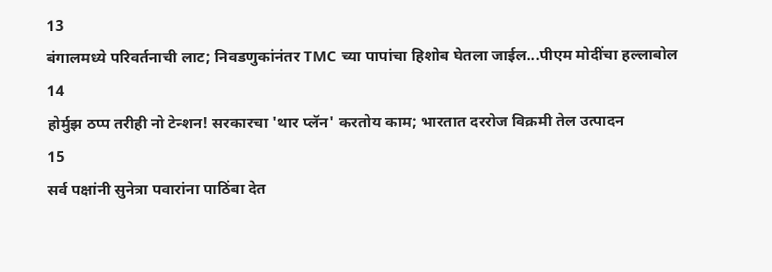13
बंगालमध्ये परिवर्तनाची लाट; निवडणुकांनंतर TMC च्या पापांचा हिशोब घेतला जाईल...पीएम मोदींचा हल्लाबोल
14
होर्मुझ ठप्प तरीही नो टेन्शन! सरकारचा 'थार प्लॅन' करतोय काम; भारतात दररोज विक्रमी तेल उत्पादन
15
सर्व पक्षांनी सुनेत्रा पवारांना पाठिंबा देत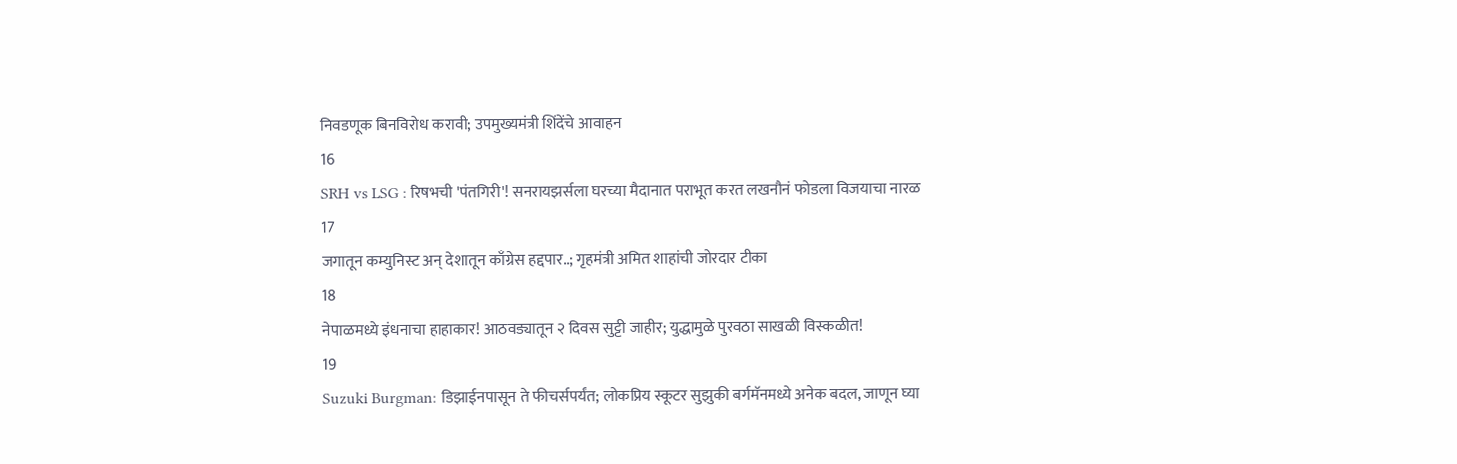निवडणूक बिनविरोध करावी; उपमुख्यमंत्री शिंदेंचे आवाहन
16
SRH vs LSG : रिषभची 'पंतगिरी'! सनरायझर्सला घरच्या मैदानात पराभूत करत लखनौनं फोडला विजयाचा नारळ
17
जगातून कम्युनिस्ट अन् देशातून काँग्रेस हद्दपार..; गृहमंत्री अमित शाहांची जोरदार टीका
18
नेपाळमध्ये इंधनाचा हाहाकार! आठवड्यातून २ दिवस सुट्टी जाहीर; युद्धामुळे पुरवठा साखळी विस्कळीत!
19
Suzuki Burgman: डिझाईनपासून ते फीचर्सपर्यंत; लोकप्रिय स्कूटर सुझुकी बर्गमॅनमध्ये अनेक बदल, जाणून घ्या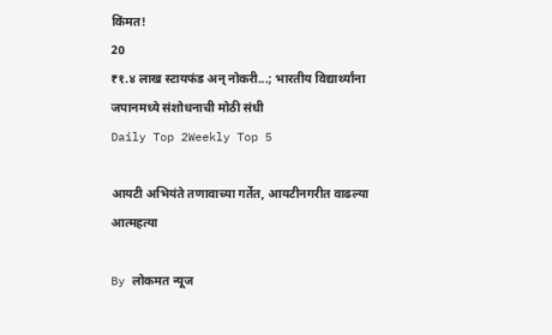किंमत!
20
₹१.४ लाख स्टायफंड अन् नोकरी...; भारतीय विद्यार्थ्यांना जपानमध्ये संशोधनाची मोठी संधी
Daily Top 2Weekly Top 5

आयटी अभियंते तणावाच्या गर्तेत, आयटीनगरीत वाढल्या आत्महत्या

By लोकमत न्यूज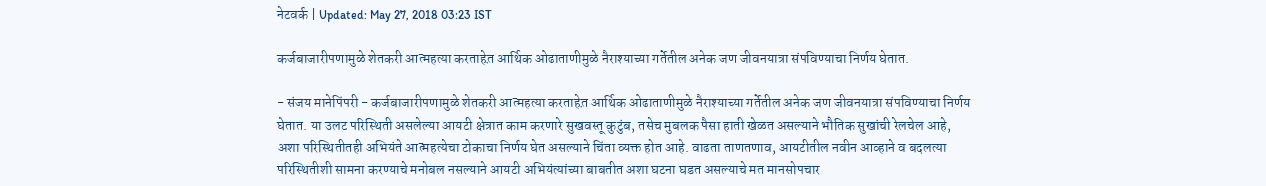नेटवर्क | Updated: May 27, 2018 03:23 IST

कर्जबाजारीपणामुळे शेतकरी आत्महत्या करताहेत़ आर्थिक ओढाताणीमुळे नैराश्याच्या गर्तेतील अनेक जण जीवनयात्रा संपविण्याचा निर्णय घेतात.

- संजय मानेपिंपरी - कर्जबाजारीपणामुळे शेतकरी आत्महत्या करताहेत़ आर्थिक ओढाताणीमुळे नैराश्याच्या गर्तेतील अनेक जण जीवनयात्रा संपविण्याचा निर्णय घेतात. या उलट परिस्थिती असलेल्या आयटी क्षेत्रात काम करणारे सुखवस्तू कुटुंब, तसेच मुबलक पैसा हाती खेळत असल्याने भौतिक सुखांची रेलचेल आहे, अशा परिस्थितीतही अभियंते आत्महत्येचा टोकाचा निर्णय घेत असल्याने चिंता व्यक्त होत आहे. वाढता ताणतणाव, आयटीतील नवीन आव्हाने व बदलत्या परिस्थितीशी सामना करण्याचे मनोबल नसल्याने आयटी अभियंत्यांच्या बाबतीत अशा घटना घडत असल्याचे मत मानसोपचार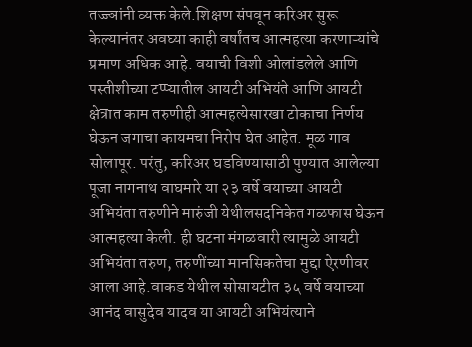तज्ज्ञांनी व्यक्त केले.शिक्षण संपवून करिअर सुरू केल्यानंतर अवघ्या काही वर्षांतच आत्महत्या करणाऱ्यांचे प्रमाण अधिक आहे. वयाची विशी ओलांडलेले आणि पस्तीशीच्या टप्प्यातील आयटी अभियंते आणि आयटी क्षेत्रात काम तरुणीही आत्महत्येसारखा टोकाचा निर्णय घेऊन जगाचा कायमचा निरोप घेत आहेत. मूळ गाव सोलापूर. परंतु, करिअर घडविण्यासाठी पुण्यात आलेल्या पूजा नागनाथ वाघमारे या २३ वर्षे वयाच्या आयटी अभियंता तरुणीने मारुंजी येथीलसदनिकेत गळफास घेऊन आत्महत्या केली. ही घटना मंगळवारी त्यामुळे आयटी अभियंता तरुण, तरुणींच्या मानसिकतेचा मुद्दा ऐरणीवर आला आहे.वाकड येथील सोसायटीत ३५ वर्षे वयाच्या आनंद वासुदेव यादव या आयटी अभियंत्याने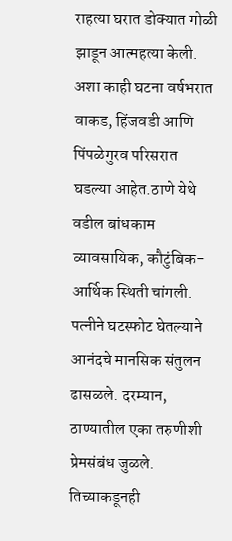राहत्या घरात डोक्यात गोळी झाडून आत्महत्या केली. अशा काही घटना वर्षभरात वाकड, हिंजवडी आणि पिंपळेगुरव परिसरात घडल्या आहेत.ठाणे येथे वडील बांधकाम व्यावसायिक, कौटुंबिक-आर्थिक स्थिती चांगली. पत्नीने घटस्फोट घेतल्याने आनंदचे मानसिक संतुलन ढासळले. दरम्यान, ठाण्यातील एका तरुणीशी प्रेमसंबंध जुळले. तिच्याकडूनही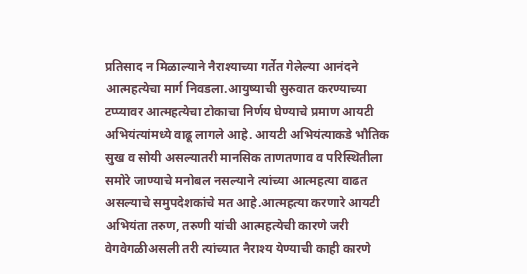प्रतिसाद न मिळाल्याने नैराश्याच्या गर्तेत गेलेल्या आनंदने आत्महत्येचा मार्ग निवडला.आयुष्याची सुरुवात करण्याच्या टप्प्यावर आत्महत्येचा टोकाचा निर्णय घेण्याचे प्रमाण आयटी अभियंत्यांमध्ये वाढू लागले आहे. आयटी अभियंत्याकडे भौतिक सुख व सोयी असल्यातरी मानसिक ताणतणाव व परिस्थितीला समोरे जाण्याचे मनोबल नसल्याने त्यांच्या आत्महत्या वाढत असल्याचे समुपदेशकांचे मत आहे.आत्महत्या करणारे आयटी अभियंता तरुण, तरुणी यांची आत्महत्येची कारणे जरी वेगवेगळीअसली तरी त्यांच्यात नैराश्य येण्याची काही कारणे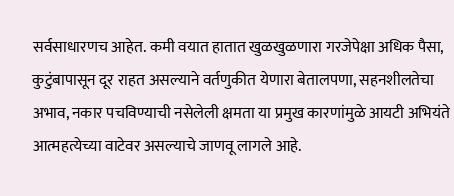सर्वसाधारणच आहेत. कमी वयात हातात खुळखुळणारा गरजेपेक्षा अधिक पैसा, कुटुंबापासून दूर राहत असल्याने वर्तणुकीत येणारा बेतालपणा, सहनशीलतेचा अभाव, नकार पचविण्याची नसेलेली क्षमता या प्रमुख कारणांमुळे आयटी अभियंते आत्महत्येच्या वाटेवर असल्याचे जाणवू लागले आहे.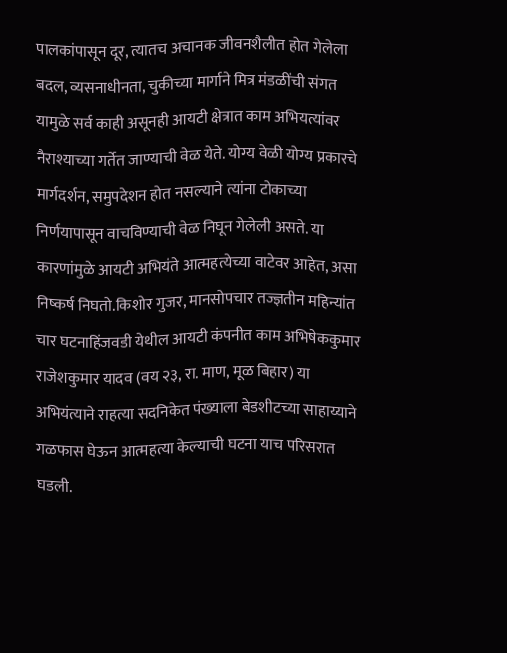पालकांपासून दूर, त्यातच अचानक जीवनशैलीत होत गेलेला बदल, व्यसनाधीनता, चुकीच्या मार्गाने मित्र मंडळींची संगत यामुळे सर्व काही असूनही आयटी क्षेत्रात काम अभियत्यांवर नैराश्याच्या गर्तेत जाण्याची वेळ येते. योग्य वेळी योग्य प्रकारचे मार्गदर्शन, समुपदेशन होत नसल्याने त्यांना टोकाच्या निर्णयापासून वाचविण्याची वेळ निघून गेलेली असते. या कारणांमुळे आयटी अभियंते आत्महत्येच्या वाटेवर आहेत, असा निष्कर्ष निघतो.किशोर गुजर, मानसोपचार तज्ज्ञतीन महिन्यांत चार घटनाहिंजवडी येथील आयटी कंपनीत काम अभिषेककुमार राजेशकुमार यादव (वय २३, रा. माण, मूळ बिहार) या अभियंत्याने राहत्या सदनिकेत पंख्याला बेडशीटच्या साहाय्याने गळफास घेऊन आत्महत्या केल्याची घटना याच परिसरात घडली.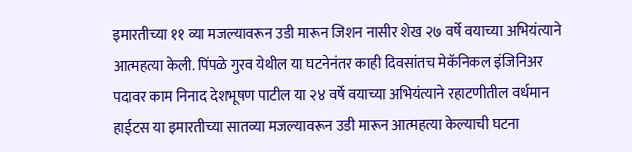इमारतीच्या ११ व्या मजल्यावरून उडी मारून जिशन नासीर शेख २७ वर्षे वयाच्या अभियंत्याने आत्महत्या केली. पिंपळे गुरव येथील या घटनेनंतर काही दिवसांतच मेकॅनिकल इंजिनिअर पदावर काम निनाद देशभूषण पाटील या २४ वर्षे वयाच्या अभियंत्याने रहाटणीतील वर्धमान हाईटस या इमारतीच्या सातव्या मजल्यावरून उडी मारून आत्महत्या केल्याची घटना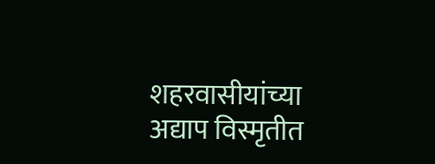शहरवासीयांच्या अद्याप विस्मृतीत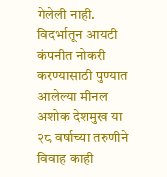गेलेली नाही. विदर्भातून आयटी कंपनीत नोकरी करण्यासाठी पुण्यात आलेल्या मीनल अशोक देशमुख या २८ वर्षाच्या तरुणीने विवाह काही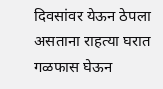दिवसांवर येऊन ठेपला असताना राहत्या घरात गळफास घेऊन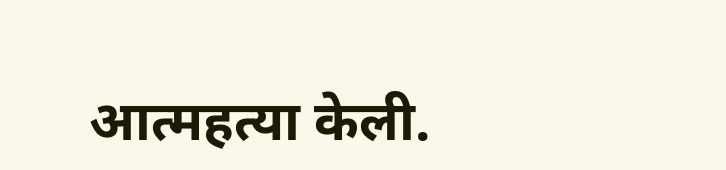आत्महत्या केली.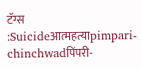टॅग्स :Suicideआत्महत्याpimpari-chinchwadपिंपरी-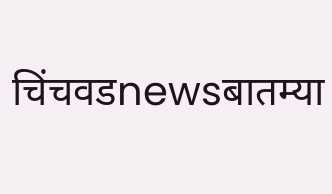चिंचवडnewsबातम्या